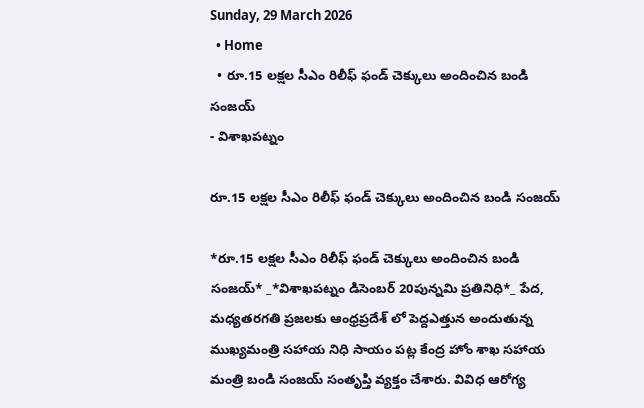Sunday, 29 March 2026
  • Home
  • రూ.15 లక్షల సీఎం రిలీఫ్ ఫండ్ చెక్కులు అందించిన బండి సంజయ్
- విశాఖపట్నం

రూ.15 లక్షల సీఎం రిలీఫ్ ఫండ్ చెక్కులు అందించిన బండి సంజయ్

*రూ.15 లక్షల సీఎం రిలీఫ్ ఫండ్ చెక్కులు అందించిన బండి సంజయ్* _*విశాఖపట్నం డిసెంబర్ 20పున్నమి ప్రతినిధి*_ పేద, మధ్యతరగతి ప్రజలకు ఆంధ్రప్రదేశ్ లో పెద్దఎత్తున అందుతున్న ముఖ్యమంత్రి సహాయ నిధి సాయం పట్ల కేంద్ర హోం శాఖ సహాయ మంత్రి బండి సంజయ్ సంతృప్తి వ్యక్తం చేశారు. వివిధ ఆరోగ్య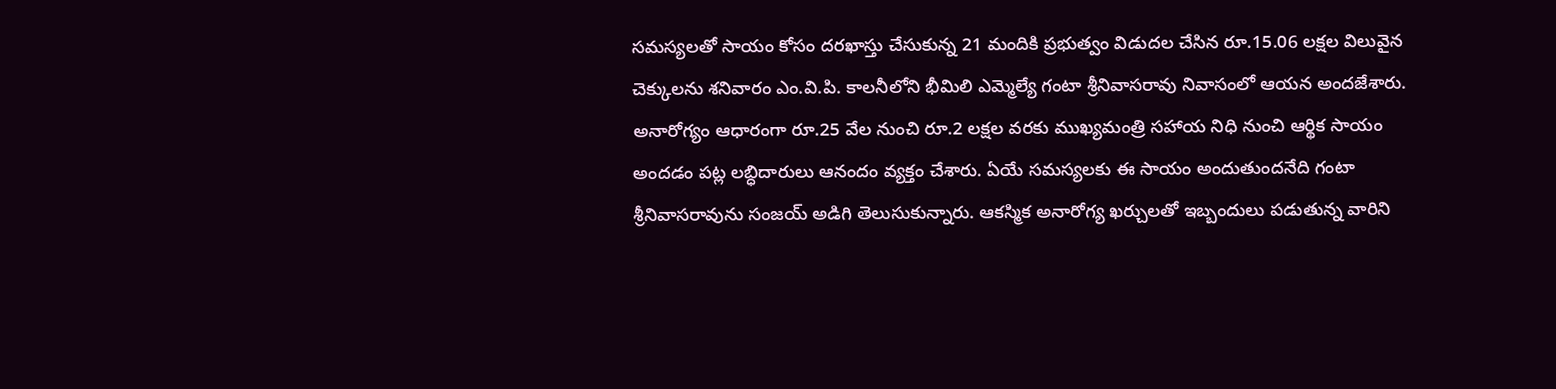సమస్యలతో సాయం కోసం దరఖాస్తు చేసుకున్న 21 మందికి ప్రభుత్వం విడుదల చేసిన రూ.15.06 లక్షల విలువైన చెక్కులను శనివారం ఎం.వి.పి. కాలనీలోని భీమిలి ఎమ్మెల్యే గంటా శ్రీనివాసరావు నివాసంలో ఆయన అందజేశారు. అనారోగ్యం ఆధారంగా రూ.25 వేల నుంచి రూ.2 లక్షల వరకు ముఖ్యమంత్రి సహాయ నిధి నుంచి ఆర్థిక సాయం అందడం పట్ల లబ్ధిదారులు ఆనందం వ్యక్తం చేశారు. ఏయే సమస్యలకు ఈ సాయం అందుతుందనేది గంటా శ్రీనివాసరావును సంజయ్ అడిగి తెలుసుకున్నారు. ఆకస్మిక అనారోగ్య ఖర్చులతో ఇబ్బందులు పడుతున్న వారిని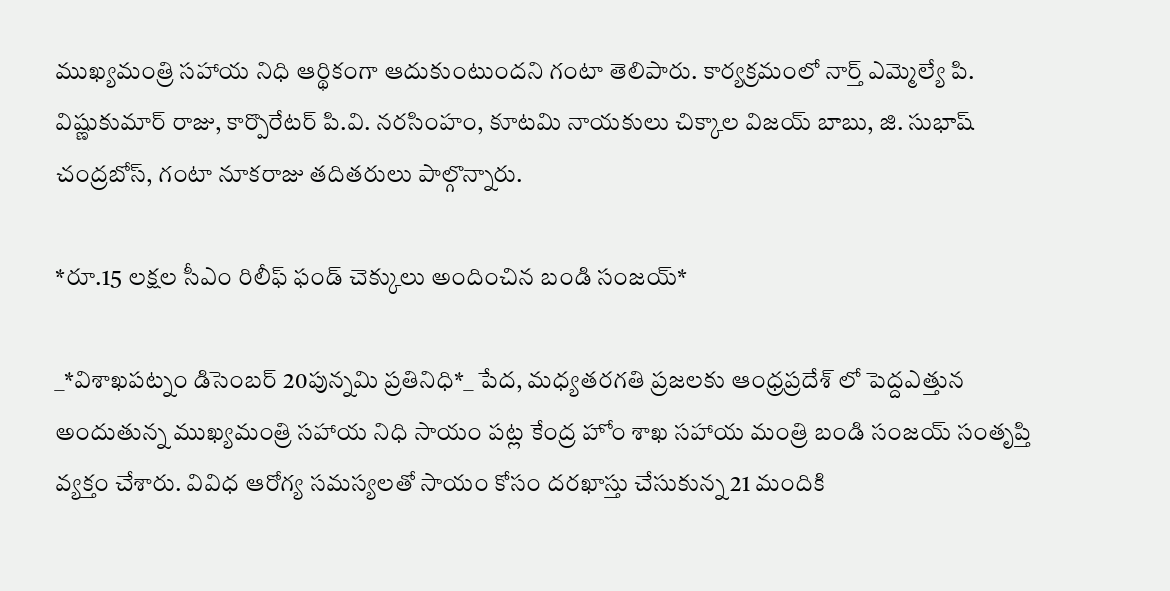ముఖ్యమంత్రి సహాయ నిధి ఆర్థికంగా ఆదుకుంటుందని గంటా తెలిపారు. కార్యక్రమంలో నార్త్ ఎమ్మెల్యే పి. విష్ణుకుమార్ రాజు, కార్పొరేటర్ పి.వి. నరసింహం, కూటమి నాయకులు చిక్కాల విజయ్ బాబు, జి. సుభాష్ చంద్రబోస్, గంటా నూకరాజు తదితరులు పాల్గొన్నారు.

*రూ.15 లక్షల సీఎం రిలీఫ్ ఫండ్ చెక్కులు అందించిన బండి సంజయ్*

_*విశాఖపట్నం డిసెంబర్ 20పున్నమి ప్రతినిధి*_ పేద, మధ్యతరగతి ప్రజలకు ఆంధ్రప్రదేశ్ లో పెద్దఎత్తున అందుతున్న ముఖ్యమంత్రి సహాయ నిధి సాయం పట్ల కేంద్ర హోం శాఖ సహాయ మంత్రి బండి సంజయ్ సంతృప్తి వ్యక్తం చేశారు. వివిధ ఆరోగ్య సమస్యలతో సాయం కోసం దరఖాస్తు చేసుకున్న 21 మందికి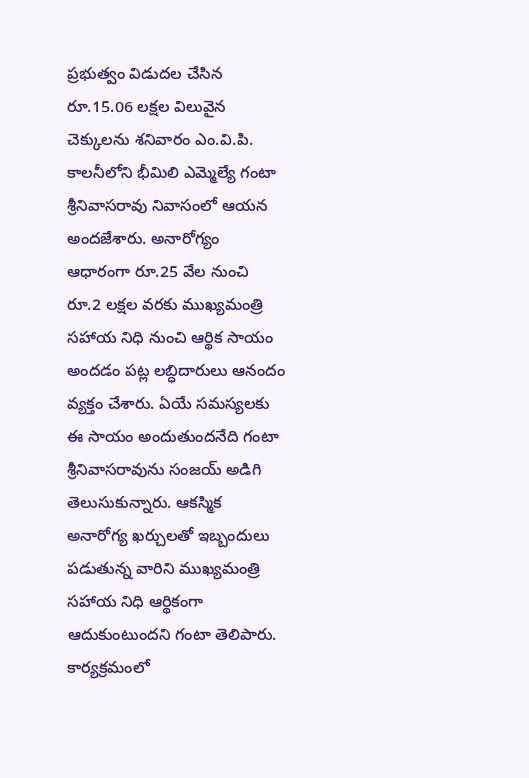ప్రభుత్వం విడుదల చేసిన రూ.15.06 లక్షల విలువైన చెక్కులను శనివారం ఎం.వి.పి. కాలనీలోని భీమిలి ఎమ్మెల్యే గంటా శ్రీనివాసరావు నివాసంలో ఆయన అందజేశారు. అనారోగ్యం ఆధారంగా రూ.25 వేల నుంచి రూ.2 లక్షల వరకు ముఖ్యమంత్రి సహాయ నిధి నుంచి ఆర్థిక సాయం అందడం పట్ల లబ్ధిదారులు ఆనందం వ్యక్తం చేశారు. ఏయే సమస్యలకు ఈ సాయం అందుతుందనేది గంటా శ్రీనివాసరావును సంజయ్ అడిగి తెలుసుకున్నారు. ఆకస్మిక అనారోగ్య ఖర్చులతో ఇబ్బందులు పడుతున్న వారిని ముఖ్యమంత్రి సహాయ నిధి ఆర్థికంగా ఆదుకుంటుందని గంటా తెలిపారు. కార్యక్రమంలో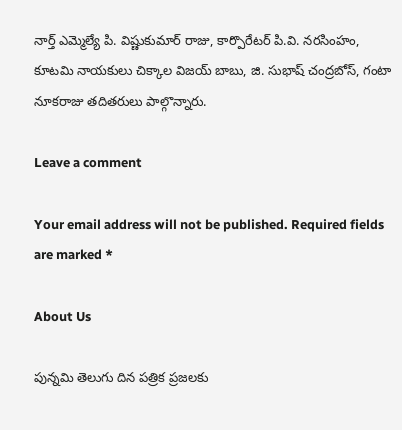నార్త్ ఎమ్మెల్యే పి. విష్ణుకుమార్ రాజు, కార్పొరేటర్ పి.వి. నరసింహం, కూటమి నాయకులు చిక్కాల విజయ్ బాబు, జి. సుభాష్ చంద్రబోస్, గంటా నూకరాజు తదితరులు పాల్గొన్నారు.

Leave a comment

Your email address will not be published. Required fields are marked *

About Us

పున్నమి తెలుగు దిన పత్రిక ప్రజలకు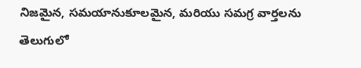నిజమైన, సమయానుకూలమైన, మరియు సమగ్ర వార్తలను తెలుగులో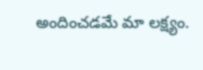అందించడమే మా లక్ష్యం.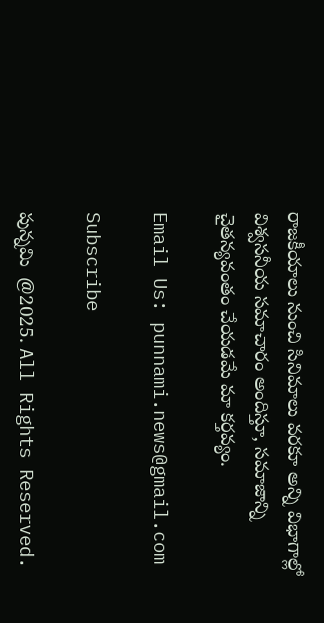రాజకీయాలు నుంచి సినిమాలు వరకూ అన్ని విభాగాల్లో విశ్వసనీయ సమాచారం అందిస్తూ, సమాజాన్ని చైతన్యవంతం చేయడమే మా కర్తవ్యం.

Email Us: punnami.news@gmail.com

Subscribe

పున్నమి  @2025. All Rights Reserved.